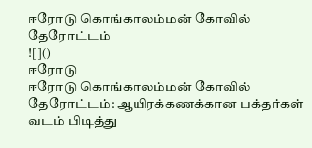ஈரோடு கொங்காலம்மன் கோவில் தேரோட்டம்
![]()
ஈரோடு
ஈரோடு கொங்காலம்மன் கோவில் தேரோட்டம்: ஆயிரக்கணக்கான பக்தர்கள் வடம் பிடித்து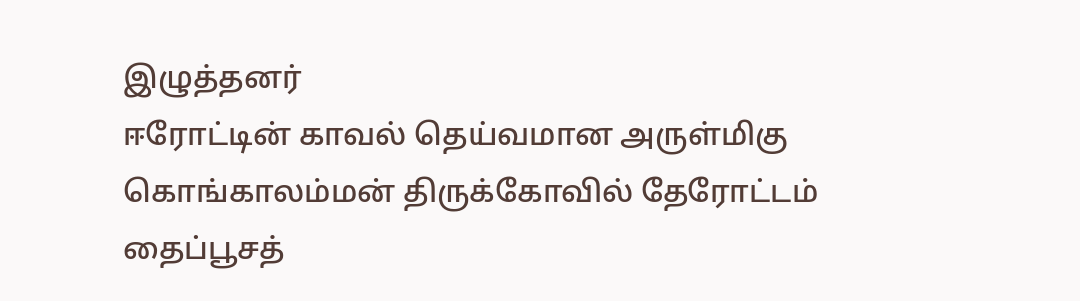இழுத்தனர்
ஈரோட்டின் காவல் தெய்வமான அருள்மிகு கொங்காலம்மன் திருக்கோவில் தேரோட்டம் தைப்பூசத்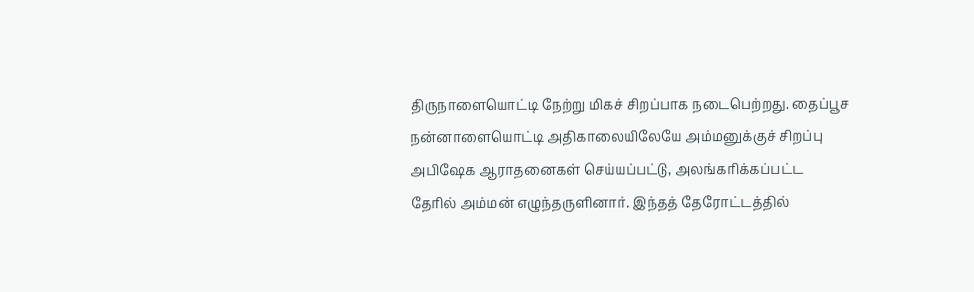திருநாளையொட்டி நேற்று மிகச் சிறப்பாக நடைபெற்றது. தைப்பூச நன்னாளையொட்டி அதிகாலையிலேயே அம்மனுக்குச் சிறப்பு அபிஷேக ஆராதனைகள் செய்யப்பட்டு, அலங்கரிக்கப்பட்ட தேரில் அம்மன் எழுந்தருளினார். இந்தத் தேரோட்டத்தில்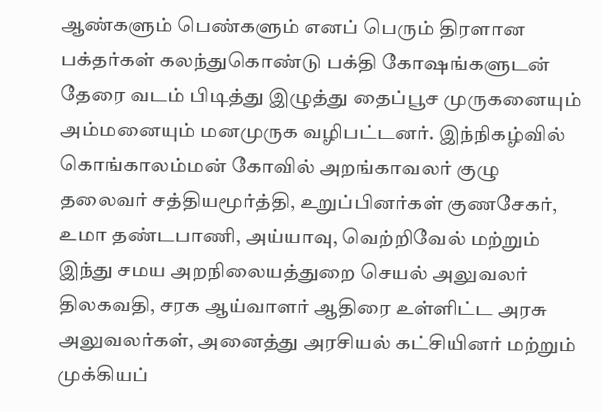ஆண்களும் பெண்களும் எனப் பெரும் திரளான பக்தர்கள் கலந்துகொண்டு பக்தி கோஷங்களுடன் தேரை வடம் பிடித்து இழுத்து தைப்பூச முருகனையும் அம்மனையும் மனமுருக வழிபட்டனர். இந்நிகழ்வில் கொங்காலம்மன் கோவில் அறங்காவலர் குழு தலைவர் சத்தியமூர்த்தி, உறுப்பினர்கள் குணசேகர், உமா தண்டபாணி, அய்யாவு, வெற்றிவேல் மற்றும் இந்து சமய அறநிலையத்துறை செயல் அலுவலர் திலகவதி, சரக ஆய்வாளர் ஆதிரை உள்ளிட்ட அரசு அலுவலர்கள், அனைத்து அரசியல் கட்சியினர் மற்றும் முக்கியப்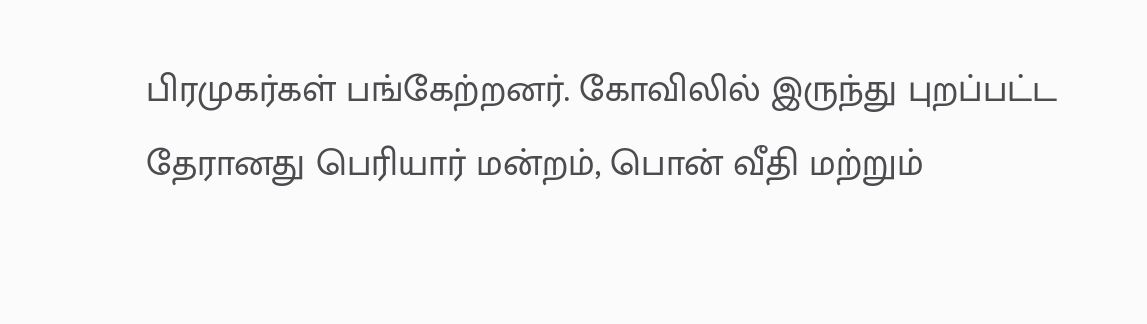பிரமுகர்கள் பங்கேற்றனர். கோவிலில் இருந்து புறப்பட்ட தேரானது பெரியார் மன்றம், பொன் வீதி மற்றும்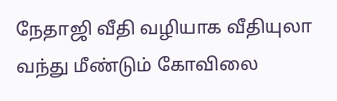நேதாஜி வீதி வழியாக வீதியுலா வந்து மீண்டும் கோவிலை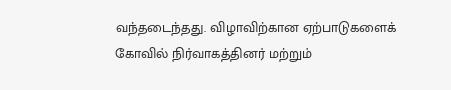வந்தடைந்தது. விழாவிற்கான ஏற்பாடுகளைக் கோவில் நிர்வாகத்தினர் மற்றும்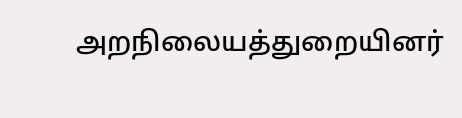அறநிலையத்துறையினர்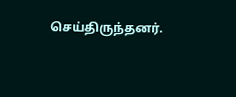செய்திருந்தனர்.